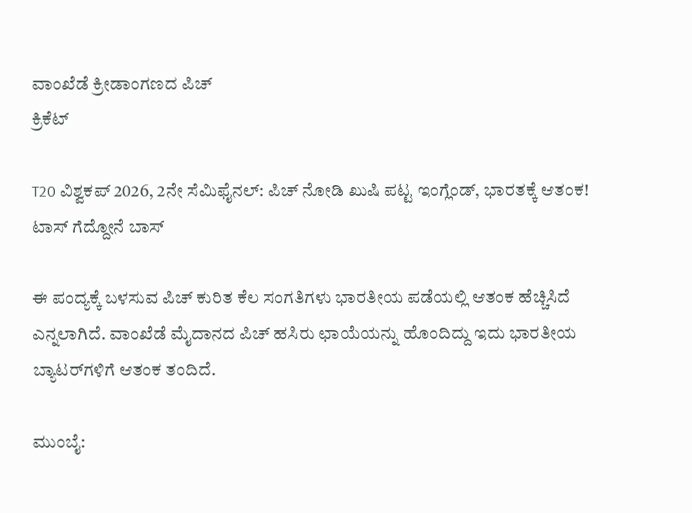ವಾಂಖೆಡೆ ಕ್ರೀಡಾಂಗಣದ ಪಿಚ್
ಕ್ರಿಕೆಟ್

T20 ವಿಶ್ವಕಪ್ 2026, 2ನೇ ಸೆಮಿಫೈನಲ್: ಪಿಚ್ ನೋಡಿ ಖುಷಿ ಪಟ್ಟ ಇಂಗ್ಲೆಂಡ್, ಭಾರತಕ್ಕೆ ಆತಂಕ! ಟಾಸ್ ಗೆದ್ದೋನೆ ಬಾಸ್

ಈ ಪಂದ್ಯಕ್ಕೆ ಬಳಸುವ ಪಿಚ್ ಕುರಿತ ಕೆಲ ಸಂಗತಿಗಳು ಭಾರತೀಯ ಪಡೆಯಲ್ಲಿ ಆತಂಕ ಹೆಚ್ಚಿಸಿದೆ ಎನ್ನಲಾಗಿದೆ. ವಾಂಖೆಡೆ ಮೈದಾನದ ಪಿಚ್ ಹಸಿರು ಛಾಯೆಯನ್ನು ಹೊಂದಿದ್ದು ಇದು ಭಾರತೀಯ ಬ್ಯಾಟರ್‌ಗಳಿಗೆ ಆತಂಕ ತಂದಿದೆ.

ಮುಂಬೈ: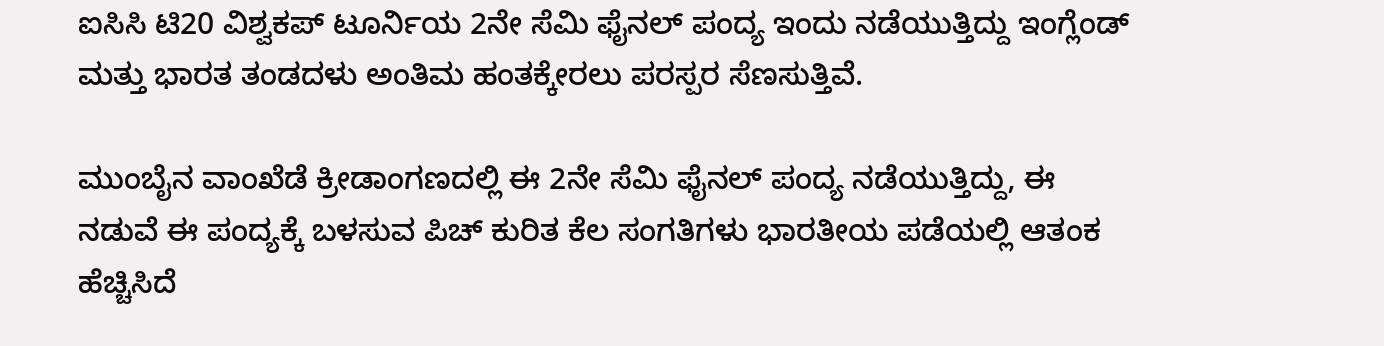ಐಸಿಸಿ ಟಿ20 ವಿಶ್ವಕಪ್ ಟೂರ್ನಿಯ 2ನೇ ಸೆಮಿ ಫೈನಲ್ ಪಂದ್ಯ ಇಂದು ನಡೆಯುತ್ತಿದ್ದು ಇಂಗ್ಲೆಂಡ್ ಮತ್ತು ಭಾರತ ತಂಡದಳು ಅಂತಿಮ ಹಂತಕ್ಕೇರಲು ಪರಸ್ಪರ ಸೆಣಸುತ್ತಿವೆ.

ಮುಂಬೈನ ವಾಂಖೆಡೆ ಕ್ರೀಡಾಂಗಣದಲ್ಲಿ ಈ 2ನೇ ಸೆಮಿ ಫೈನಲ್ ಪಂದ್ಯ ನಡೆಯುತ್ತಿದ್ದು, ಈ ನಡುವೆ ಈ ಪಂದ್ಯಕ್ಕೆ ಬಳಸುವ ಪಿಚ್ ಕುರಿತ ಕೆಲ ಸಂಗತಿಗಳು ಭಾರತೀಯ ಪಡೆಯಲ್ಲಿ ಆತಂಕ ಹೆಚ್ಚಿಸಿದೆ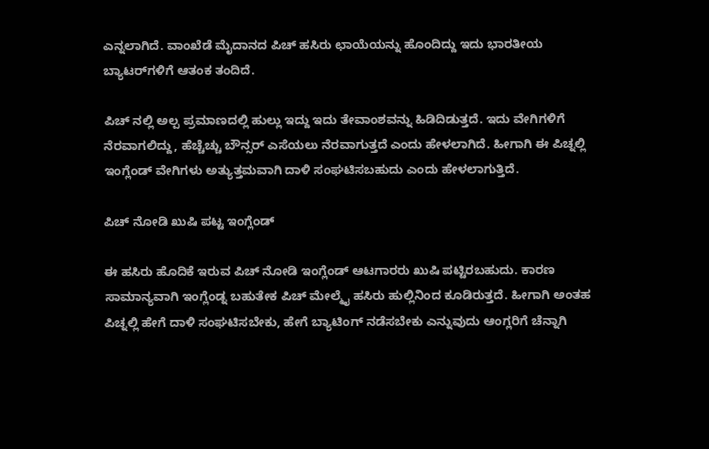ಎನ್ನಲಾಗಿದೆ. ವಾಂಖೆಡೆ ಮೈದಾನದ ಪಿಚ್ ಹಸಿರು ಛಾಯೆಯನ್ನು ಹೊಂದಿದ್ದು ಇದು ಭಾರತೀಯ ಬ್ಯಾಟರ್‌ಗಳಿಗೆ ಆತಂಕ ತಂದಿದೆ.

ಪಿಚ್ ನಲ್ಲಿ ಅಲ್ಪ ಪ್ರಮಾಣದಲ್ಲಿ ಹುಲ್ಲು ಇದ್ದು ಇದು ತೇವಾಂಶವನ್ನು ಹಿಡಿದಿಡುತ್ತದೆ. ಇದು ವೇಗಿಗಳಿಗೆ ನೆರವಾಗಲಿದ್ದು, ಹೆಚ್ಚೆಚ್ಚು ಬೌನ್ಸರ್ ಎಸೆಯಲು ನೆರವಾಗುತ್ತದೆ ಎಂದು ಹೇಳಲಾಗಿದೆ. ಹೀಗಾಗಿ ಈ ಪಿಚ್ನಲ್ಲಿ ಇಂಗ್ಲೆಂಡ್‌ ವೇಗಿಗಳು ಅತ್ಯುತ್ತಮವಾಗಿ ದಾಳಿ ಸಂಘಟಿಸಬಹುದು ಎಂದು ಹೇಳಲಾಗುತ್ತಿದೆ.

ಪಿಚ್ ನೋಡಿ ಖುಷಿ ಪಟ್ಟ ಇಂಗ್ಲೆಂಡ್

ಈ ಹಸಿರು ಹೊದಿಕೆ ಇರುವ ಪಿಚ್ ನೋಡಿ ಇಂಗ್ಲೆಂಡ್ ಆಟಗಾರರು ಖುಷಿ ಪಟ್ಟಿರಬಹುದು. ಕಾರಣ ಸಾಮಾನ್ಯವಾಗಿ ಇಂಗ್ಲೆಂಡ್ನ ಬಹುತೇಕ ಪಿಚ್ ಮೇಲ್ಮೈ ಹಸಿರು ಹುಲ್ಲಿನಿಂದ ಕೂಡಿರುತ್ತದೆ. ಹೀಗಾಗಿ ಅಂತಹ ಪಿಚ್ನಲ್ಲಿ ಹೇಗೆ ದಾಳಿ ಸಂಘಟಿಸಬೇಕು, ಹೇಗೆ ಬ್ಯಾಟಿಂಗ್‌ ನಡೆಸಬೇಕು ಎನ್ನುವುದು ಆಂಗ್ಲರಿಗೆ ಚೆನ್ನಾಗಿ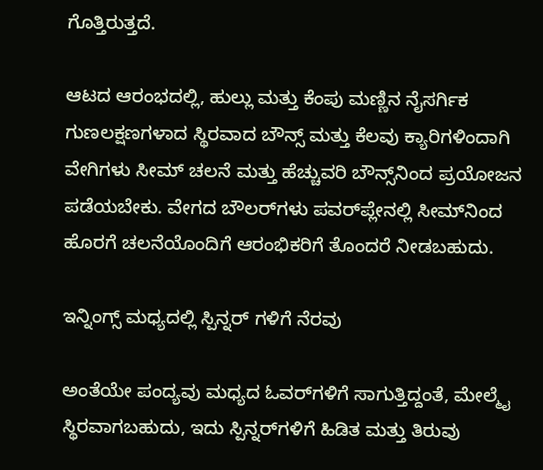ಗೊತ್ತಿರುತ್ತದೆ.

ಆಟದ ಆರಂಭದಲ್ಲಿ, ಹುಲ್ಲು ಮತ್ತು ಕೆಂಪು ಮಣ್ಣಿನ ನೈಸರ್ಗಿಕ ಗುಣಲಕ್ಷಣಗಳಾದ ಸ್ಥಿರವಾದ ಬೌನ್ಸ್ ಮತ್ತು ಕೆಲವು ಕ್ಯಾರಿಗಳಿಂದಾಗಿ ವೇಗಿಗಳು ಸೀಮ್ ಚಲನೆ ಮತ್ತು ಹೆಚ್ಚುವರಿ ಬೌನ್ಸ್‌ನಿಂದ ಪ್ರಯೋಜನ ಪಡೆಯಬೇಕು. ವೇಗದ ಬೌಲರ್‌ಗಳು ಪವರ್‌ಪ್ಲೇನಲ್ಲಿ ಸೀಮ್‌ನಿಂದ ಹೊರಗೆ ಚಲನೆಯೊಂದಿಗೆ ಆರಂಭಿಕರಿಗೆ ತೊಂದರೆ ನೀಡಬಹುದು.

ಇನ್ನಿಂಗ್ಸ್ ಮಧ್ಯದಲ್ಲಿ ಸ್ಪಿನ್ನರ್ ಗಳಿಗೆ ನೆರವು

ಅಂತೆಯೇ ಪಂದ್ಯವು ಮಧ್ಯದ ಓವರ್‌ಗಳಿಗೆ ಸಾಗುತ್ತಿದ್ದಂತೆ, ಮೇಲ್ಮೈ ಸ್ಥಿರವಾಗಬಹುದು, ಇದು ಸ್ಪಿನ್ನರ್‌ಗಳಿಗೆ ಹಿಡಿತ ಮತ್ತು ತಿರುವು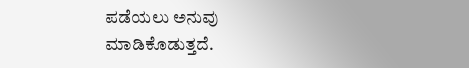ಪಡೆಯಲು ಅನುವು ಮಾಡಿಕೊಡುತ್ತದೆ.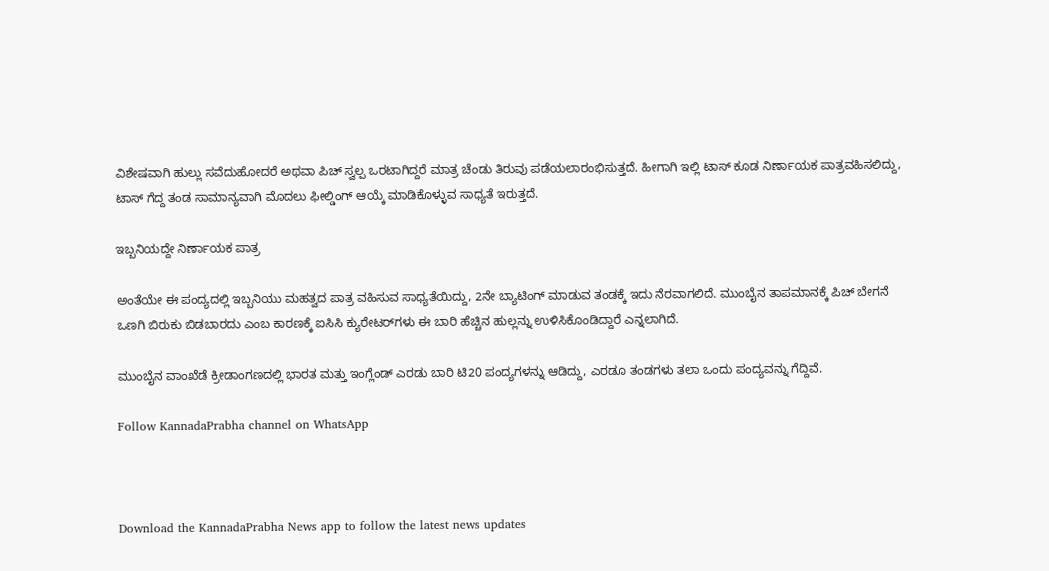ವಿಶೇಷವಾಗಿ ಹುಲ್ಲು ಸವೆದುಹೋದರೆ ಅಥವಾ ಪಿಚ್ ಸ್ವಲ್ಪ ಒರಟಾಗಿದ್ದರೆ ಮಾತ್ರ ಚೆಂಡು ತಿರುವು ಪಡೆಯಲಾರಂಭಿಸುತ್ತದೆ. ಹೀಗಾಗಿ ಇಲ್ಲಿ ಟಾಸ್ ಕೂಡ ನಿರ್ಣಾಯಕ ಪಾತ್ರವಹಿಸಲಿದ್ದು, ಟಾಸ್ ಗೆದ್ದ ತಂಡ ಸಾಮಾನ್ಯವಾಗಿ ಮೊದಲು ಫೀಲ್ಡಿಂಗ್ ಆಯ್ಕೆ ಮಾಡಿಕೊಳ್ಳುವ ಸಾಧ್ಯತೆ ಇರುತ್ತದೆ.

ಇಬ್ಬನಿಯದ್ದೇ ನಿರ್ಣಾಯಕ ಪಾತ್ರ

ಅಂತೆಯೇ ಈ ಪಂದ್ಯದಲ್ಲಿ ಇಬ್ಬನಿಯು ಮಹತ್ವದ ಪಾತ್ರ ವಹಿಸುವ ಸಾಧ್ಯತೆಯಿದ್ದು, 2ನೇ ಬ್ಯಾಟಿಂಗ್ ಮಾಡುವ ತಂಡಕ್ಕೆ ಇದು ನೆರವಾಗಲಿದೆ. ಮುಂಬೈನ ತಾಪಮಾನಕ್ಕೆ ಪಿಚ್ ಬೇಗನೆ ಒಣಗಿ ಬಿರುಕು ಬಿಡಬಾರದು ಎಂಬ ಕಾರಣಕ್ಕೆ ಐಸಿಸಿ ಕ್ಯುರೇಟರ್‌ಗಳು ಈ ಬಾರಿ ಹೆಚ್ಚಿನ ಹುಲ್ಲನ್ನು ಉಳಿಸಿಕೊಂಡಿದ್ದಾರೆ ಎನ್ನಲಾಗಿದೆ.

ಮುಂಬೈನ ವಾಂಖೆಡೆ ಕ್ರೀಡಾಂಗಣದಲ್ಲಿ ಭಾರತ ಮತ್ತು ಇಂಗ್ಲೆಂಡ್ ಎರಡು ಬಾರಿ ಟಿ20 ಪಂದ್ಯಗಳನ್ನು ಆಡಿದ್ದು, ಎರಡೂ ತಂಡಗಳು ತಲಾ ಒಂದು ಪಂದ್ಯವನ್ನು ಗೆದ್ದಿವೆ.

Follow KannadaPrabha channel on WhatsApp



Download the KannadaPrabha News app to follow the latest news updates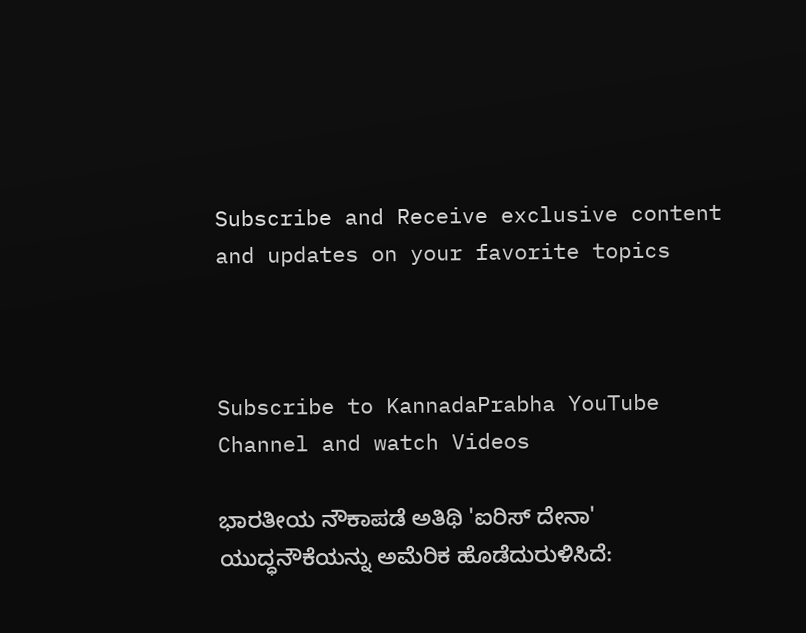Subscribe and Receive exclusive content and updates on your favorite topics



Subscribe to KannadaPrabha YouTube Channel and watch Videos

ಭಾರತೀಯ ನೌಕಾಪಡೆ ಅತಿಥಿ 'ಐರಿಸ್ ದೇನಾ' ಯುದ್ಧನೌಕೆಯನ್ನು ಅಮೆರಿಕ ಹೊಡೆದುರುಳಿಸಿದೆ: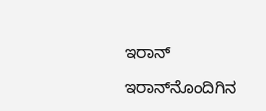ಇರಾನ್

ಇರಾನ್‌ನೊಂದಿಗಿನ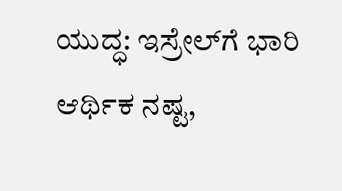ಯುದ್ಧ: ಇಸ್ರೇಲ್‌ಗೆ ಭಾರಿ ಆರ್ಥಿಕ ನಷ್ಟ,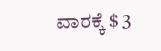ವಾರಕ್ಕೆ $ 3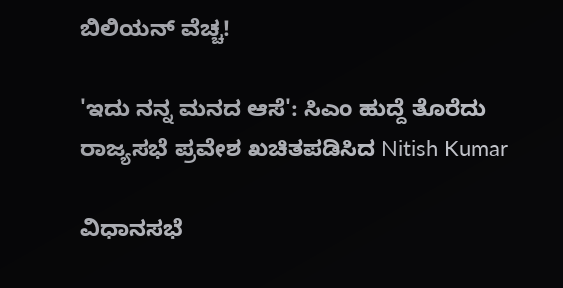ಬಿಲಿಯನ್ ವೆಚ್ಚ!

'ಇದು ನನ್ನ ಮನದ ಆಸೆ': ಸಿಎಂ ಹುದ್ದೆ ತೊರೆದು ರಾಜ್ಯಸಭೆ ಪ್ರವೇಶ ಖಚಿತಪಡಿಸಿದ Nitish Kumar

ವಿಧಾನಸಭೆ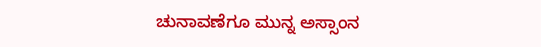ಚುನಾವಣೆಗೂ ಮುನ್ನ ಅಸ್ಸಾಂನ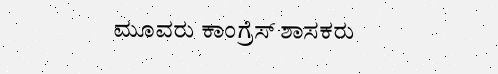ಮೂವರು ಕಾಂಗ್ರೆಸ್ ಶಾಸಕರು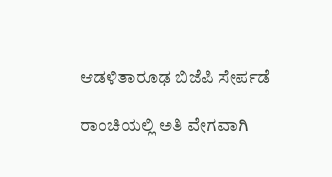ಆಡಳಿತಾರೂಢ ಬಿಜೆಪಿ ಸೇರ್ಪಡೆ

ರಾಂಚಿಯಲ್ಲಿ ಅತಿ ವೇಗವಾಗಿ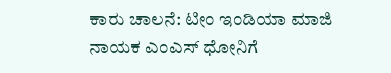ಕಾರು ಚಾಲನೆ: ಟೀಂ ಇಂಡಿಯಾ ಮಾಜಿ ನಾಯಕ ಎಂಎಸ್ ಧೋನಿಗೆ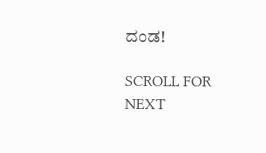ದಂಡ!

SCROLL FOR NEXT